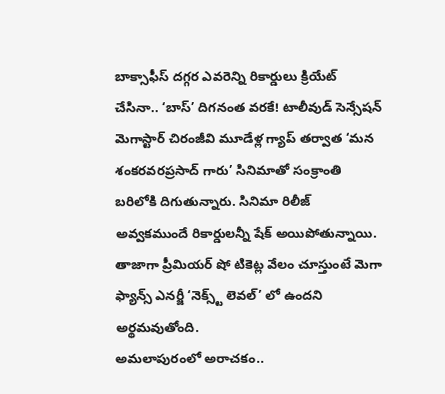బాక్సాఫీస్ దగ్గర ఎవరెన్ని రికార్డులు క్రియేట్ చేసినా.. ‘బాస్’ దిగనంత వరకే! టాలీవుడ్ సెన్సేషన్ మెగాస్టార్ చిరంజీవి మూడేళ్ల గ్యాప్ తర్వాత ‘మన శంకరవరప్రసాద్ గారు’ సినిమాతో సంక్రాంతి బరిలోకి దిగుతున్నారు. సినిమా రిలీజ్ అవ్వకముందే రికార్డులన్నీ షేక్ అయిపోతున్నాయి. తాజాగా ప్రీమియర్ షో టికెట్ల వేలం చూస్తుంటే మెగా ఫ్యాన్స్ ఎనర్జీ ‘నెక్స్ట్ లెవల్’ లో ఉందని అర్థమవుతోంది.
అమలాపురంలో అరాచకం..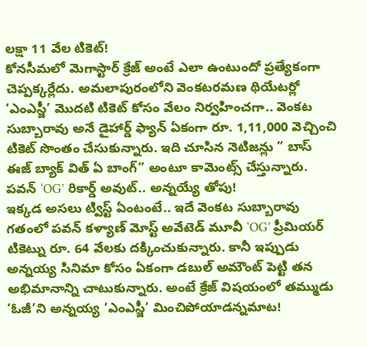లక్షా 11 వేల టికెట్!
కోనసీమలో మెగాస్టార్ క్రేజ్ అంటే ఎలా ఉంటుందో ప్రత్యేకంగా చెప్పక్కర్లేదు. అమలాపురంలోని వెంకటరమణ థియేటర్లో ‘ఎంఎస్జీ’ మొదటి టికెట్ కోసం వేలం నిర్వహించగా.. వెంకట సుబ్బారావు అనే డైహార్డ్ ఫ్యాన్ ఏకంగా రూ. 1,11,000 వెచ్చించి టికెట్ సొంతం చేసుకున్నారు. ఇది చూసిన నెటిజన్లు ” బాస్ ఈజ్ బ్యాక్ విత్ ఏ బాంగ్” అంటూ కామెంట్స్ చేస్తున్నారు.
పవన్ ‘OG’ రికార్డ్ అవుట్.. అన్నయ్యే తోపు!
ఇక్కడ అసలు ట్విస్ట్ ఏంటంటే.. ఇదే వెంకట సుబ్బారావు గతంలో పవన్ కళ్యాణ్ మోస్ట్ అవేటెడ్ మూవీ ‘OG’ ప్రీమియర్ టికెట్ను రూ. 64 వేలకు దక్కించుకున్నారు. కానీ ఇప్పుడు అన్నయ్య సినిమా కోసం ఏకంగా డబుల్ అమౌంట్ పెట్టి తన అభిమానాన్ని చాటుకున్నారు. అంటే క్రేజ్ విషయంలో తమ్ముడు ‘ఓజీ’ని అన్నయ్య ‘ఎంఎస్జీ’ మించిపోయాడన్నమాట!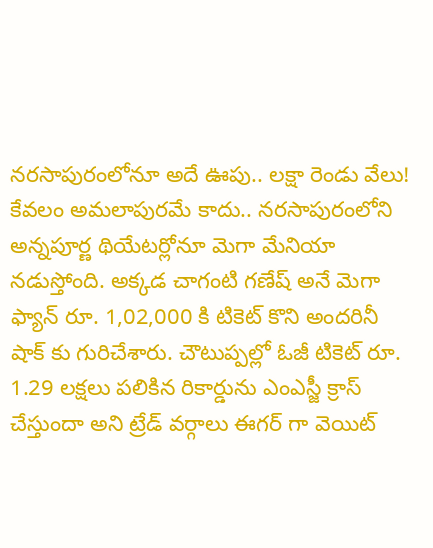నరసాపురంలోనూ అదే ఊపు.. లక్షా రెండు వేలు!
కేవలం అమలాపురమే కాదు.. నరసాపురంలోని అన్నపూర్ణ థియేటర్లోనూ మెగా మేనియా నడుస్తోంది. అక్కడ చాగంటి గణేష్ అనే మెగా ఫ్యాన్ రూ. 1,02,000 కి టికెట్ కొని అందరినీ షాక్ కు గురిచేశారు. చౌటుప్పల్లో ఓజీ టికెట్ రూ. 1.29 లక్షలు పలికిన రికార్డును ఎంఎస్జీ క్రాస్ చేస్తుందా అని ట్రేడ్ వర్గాలు ఈగర్ గా వెయిట్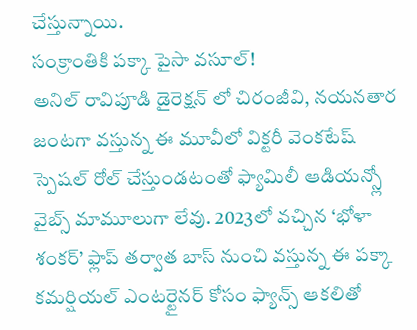చేస్తున్నాయి.
సంక్రాంతికి పక్కా పైసా వసూల్!
అనిల్ రావిపూడి డైరెక్షన్ లో చిరంజీవి, నయనతార జంటగా వస్తున్న ఈ మూవీలో విక్టరీ వెంకటేష్ స్పెషల్ రోల్ చేస్తుండటంతో ఫ్యామిలీ ఆడియన్స్లో వైబ్స్ మామూలుగా లేవు. 2023లో వచ్చిన ‘భోళా శంకర్’ ఫ్లాప్ తర్వాత బాస్ నుంచి వస్తున్న ఈ పక్కా కమర్షియల్ ఎంటర్టైనర్ కోసం ఫ్యాన్స్ ఆకలితో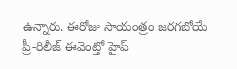ఉన్నారు. ఈరోజు సాయంత్రం జరగబోయే ప్రీ-రిలీజ్ ఈవెంట్తో హైప్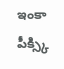ఇంకా పీక్స్కి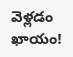వెళ్లడం ఖాయం!